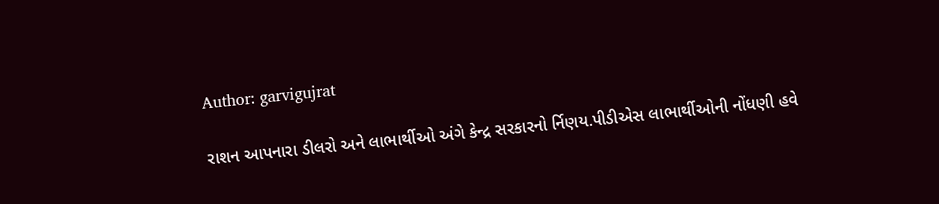Author: garvigujrat

રાશન આપનારા ડીલરો અને લાભાર્થીઓ અંગે કેન્દ્ર સરકારનો ર્નિણય.પીડીએસ લાભાર્થીઓની નોંધણી હવે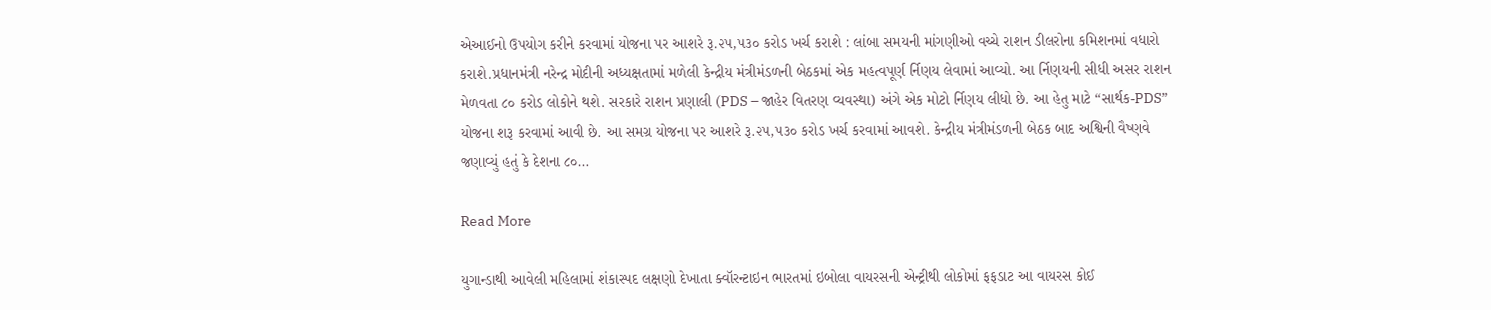એઆઈનો ઉપયોગ કરીને કરવામાં યોજના પર આશરે રૂ.૨૫,૫૩૦ કરોડ ખર્ચ કરાશે : લાંબા સમયની માંગણીઓ વચ્ચે રાશન ડીલરોના કમિશનમાં વધારો કરાશે.પ્રધાનમંત્રી નરેન્દ્ર મોદીની અધ્યક્ષતામાં મળેલી કેન્દ્રીય મંત્રીમંડળની બેઠકમાં એક મહત્વપૂર્ણ ર્નિણય લેવામાં આવ્યો. આ ર્નિણયની સીધી અસર રાશન મેળવતા ૮૦ કરોડ લોકોને થશે. સરકારે રાશન પ્રણાલી (PDS – જાહેર વિતરણ વ્યવસ્થા) અંગે એક મોટો ર્નિણય લીધો છે. આ હેતુ માટે “સાર્થક-PDS” યોજના શરૂ કરવામાં આવી છે. આ સમગ્ર યોજના પર આશરે રૂ.૨૫,૫૩૦ કરોડ ખર્ચ કરવામાં આવશે. કેન્દ્રીય મંત્રીમંડળની બેઠક બાદ અશ્વિની વૈષ્ણવે જણાવ્યું હતું કે દેશના ૮૦…

Read More

યુગાન્ડાથી આવેલી મહિલામાં શંકાસ્પદ લક્ષણો દેખાતા ક્વૉરન્ટાઇન ભારતમાં ઇબોલા વાયરસની એન્ટ્રીથી લોકોમાં ફફડાટ આ વાયરસ કોઈ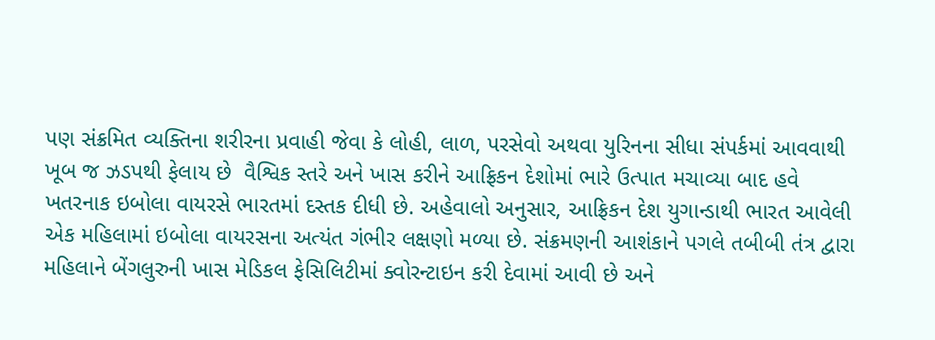પણ સંક્રમિત વ્યક્તિના શરીરના પ્રવાહી જેવા કે લોહી, લાળ, પરસેવો અથવા યુરિનના સીધા સંપર્કમાં આવવાથી ખૂબ જ ઝડપથી ફેલાય છે  વૈશ્વિક સ્તરે અને ખાસ કરીને આફ્રિકન દેશોમાં ભારે ઉત્પાત મચાવ્યા બાદ હવે ખતરનાક ઇબોલા વાયરસે ભારતમાં દસ્તક દીધી છે. અહેવાલો અનુસાર, આફ્રિકન દેશ યુગાન્ડાથી ભારત આવેલી એક મહિલામાં ઇબોલા વાયરસના અત્યંત ગંભીર લક્ષણો મળ્યા છે. સંક્રમણની આશંકાને પગલે તબીબી તંત્ર દ્વારા મહિલાને બેંગલુરુની ખાસ મેડિકલ ફેસિલિટીમાં ક્વોરન્ટાઇન કરી દેવામાં આવી છે અને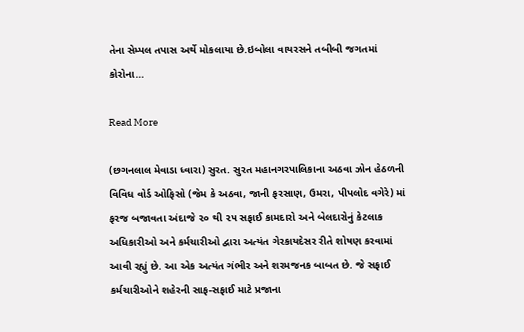તેના સેમ્પલ તપાસ અર્થે મોકલાયા છે.ઇબોલા વાયરસને તબીબી જગતમાં કોરોના…

Read More

(છગનલાલ મેવાડા ધ્વારા) સુરત. સુરત મહાનગરપાલિકાના અઠવા ઝોન હેઠળની વિવિધ વોર્ડ ઓફિસો (જેમ કે અઠવા, જાની ફરસાણ, ઉમરા, પીપલોદ વગેરે) માં ફરજ બજાવતા અંદાજે ૨૦ થી ૨૫ સફાઈ કામદારો અને બેલદારોનું કેટલાક અધિકારીઓ અને કર્મચારીઓ દ્વારા અત્યંત ગેરકાયદેસર રીતે શોષણ કરવામાં આવી રહ્યું છે. આ એક અત્યંત ગંભીર અને શરમજનક બાબત છે. જે સફાઈ કર્મચારીઓને શહેરની સાફ-સફાઈ માટે પ્રજાના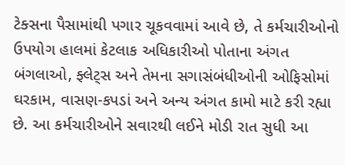ટેક્સના પૈસામાંથી પગાર ચૂકવવામાં આવે છે, તે કર્મચારીઓનો ઉપયોગ હાલમાં કેટલાક અધિકારીઓ પોતાના અંગત બંગલાઓ, ફ્લેટ્સ અને તેમના સગાસંબંધીઓની ઓફિસોમાં ઘરકામ, વાસણ-કપડાં અને અન્ય અંગત કામો માટે કરી રહ્યા છે. આ કર્મચારીઓને સવારથી લઈને મોડી રાત સુધી આ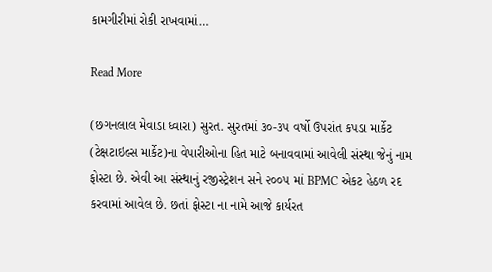કામગીરીમાં રોકી રાખવામાં…

Read More

(છગનલાલ મેવાડા ધ્વારા) સુરત. સુરતમાં ૩૦-૩૫ વર્ષો ઉપરાંત કપડા માર્કેટ (ટેક્ષટાઇલ્સ માર્કેટ)ના વેપારીઓના હિત માટે બનાવવામાં આવેલી સંસ્થા જેનું નામ ફોસ્ટા છે. એવી આ સંસ્થાનું રજીસ્ટ્રેશન સને ૨૦૦૫ માં BPMC એકટ હેઠળ રદ કરવામાં આવેલ છે. છતાં ફોસ્ટા ના નામે આજે કાર્યરત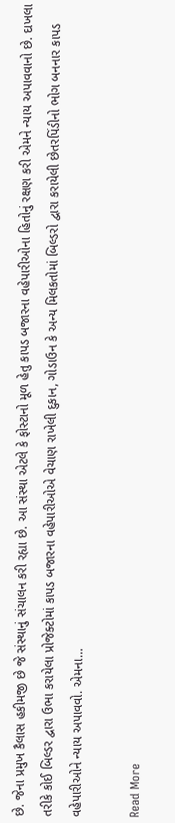છે. જેના પ્રમુખ કૈલાસ હકીમજી છે જે સંસ્થાનું સંચાલન કરી રહ્યા છે. આ સંસ્થા એટલે કે ફોસ્ટાનો મૂળ હેતુ કાપડ બજારના વહેપારીઓના હિતોનું રક્ષણ કરી એમને ન્યાય અપાવવાનો છે. દાખલા તરીકે કોઈ બિલ્ડર દ્વારા ઉભા કરાયેલા પ્રોજેક્ટોમાં કાપડ બજારના વહેપારીઓએ વેચાણ રાખેલી દુકાન, ગોડાઉન કે અન્ય મિલકતોમાં બિલ્ડરો દ્વારા કરાયેલી છેતરપિંડીનો ભોગ બનનાર કાપડ વહેપારીઓને ન્યાય અપાવવો. એમના…

Read More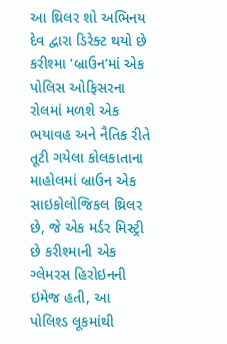આ થ્રિલર શો અભિનય દેવ દ્વારા ડિરેક્ટ થયો છે કરીશ્મા ‘બ્રાઉન’માં એક પોલિસ ઓફિસરના રોલમાં મળશે એક ભયાવહ અને નૈતિક રીતે તૂટી ગયેલા કોલકાતાના માહોલમાં બ્રાઉન એક સાઇકોલોજિકલ થ્રિલર છે, જે એક મર્ડર મિસ્ટ્રી છે કરીશ્માની એક ગ્લેમરસ હિરોઇનની ઇમેજ હતી, આ પોલિશ્ડ લૂકમાંથી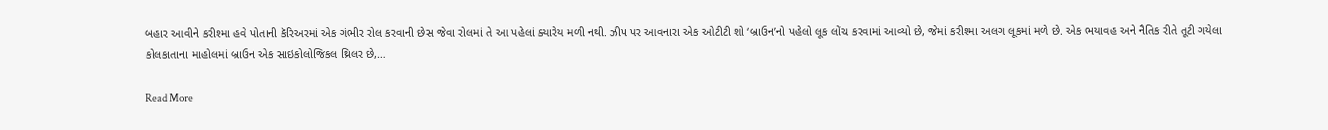બહાર આવીને કરીશ્મા હવે પોતાની કૅરિઅરમાં એક ગંભીર રોલ કરવાની છેસ જેવા રોલમાં તે આ પહેલાં ક્યારેય મળી નથી. ઝી૫ પર આવનારા એક ઓટીટી શો ‘બ્રાઉન’નો પહેલો લૂક લોંચ કરવામાં આવ્યો છે, જેમાં કરીશ્મા અલગ લૂકમાં મળે છે. એક ભયાવહ અને નૈતિક રીતે તૂટી ગયેલા કોલકાતાના માહોલમાં બ્રાઉન એક સાઇકોલોજિકલ થ્રિલર છે,…

Read More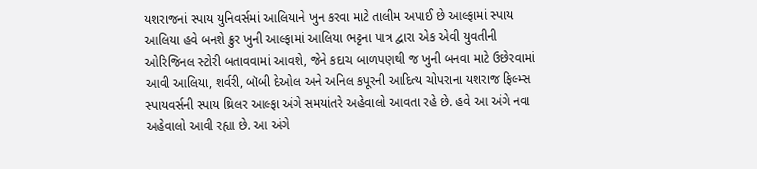યશરાજનાં સ્પાય યુનિવર્સમાં આલિયાને ખુન કરવા માટે તાલીમ અપાઈ છે આલ્ફામાં સ્પાય આલિયા હવે બનશે ક્રુર ખુની આલ્ફામાં આલિયા ભટ્ટના પાત્ર દ્વારા એક એવી યુવતીની ઓરિજિનલ સ્ટોરી બતાવવામાં આવશે, જેને કદાચ બાળપણથી જ ખુની બનવા માટે ઉછેરવામાં આવી આલિયા, શર્વરી, બૉબી દેઓલ અને અનિલ કપૂરની આદિત્ય ચોપરાના યશરાજ ફિલ્મ્સ સ્પાયવર્સની સ્પાય થ્રિલર આલ્ફા અંગે સમયાંતરે અહેવાલો આવતા રહે છે. હવે આ અંગે નવા અહેવાલો આવી રહ્યા છે. આ અંગે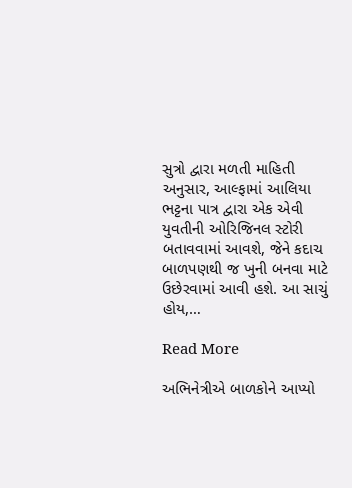સુત્રો દ્વારા મળતી માહિતી અનુસાર, આલ્ફામાં આલિયા ભટ્ટના પાત્ર દ્વારા એક એવી યુવતીની ઓરિજિનલ સ્ટોરી બતાવવામાં આવશે, જેને કદાચ બાળપણથી જ ખુની બનવા માટે ઉછેરવામાં આવી હશે. આ સાચું હોય,…

Read More

અભિનેત્રીએ બાળકોને આપ્યો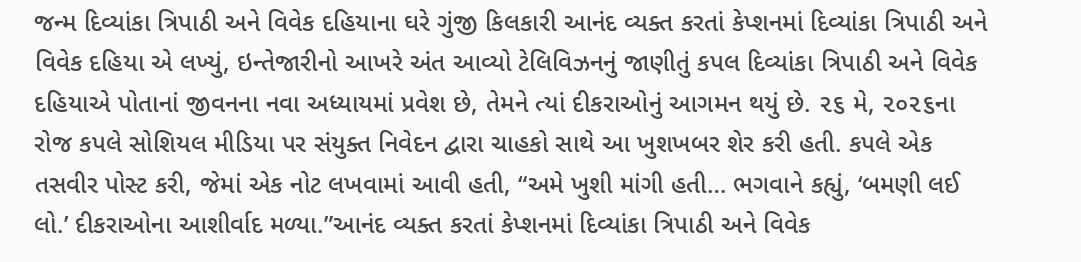જન્મ દિવ્યાંકા ત્રિપાઠી અને વિવેક દહિયાના ઘરે ગુંજી કિલકારી આનંદ વ્યક્ત કરતાં કેપ્શનમાં દિવ્યાંકા ત્રિપાઠી અને વિવેક દહિયા એ લખ્યું, ઇન્તેજારીનો આખરે અંત આવ્યો ટેલિવિઝનનું જાણીતું કપલ દિવ્યાંકા ત્રિપાઠી અને વિવેક દહિયાએ પોતાનાં જીવનના નવા અધ્યાયમાં પ્રવેશ છે, તેમને ત્યાં દીકરાઓનું આગમન થયું છે. ૨૬ મે, ૨૦૨૬ના રોજ કપલે સોશિયલ મીડિયા પર સંયુક્ત નિવેદન દ્વારા ચાહકો સાથે આ ખુશખબર શેર કરી હતી. કપલે એક તસવીર પોસ્ટ કરી, જેમાં એક નોટ લખવામાં આવી હતી, “અમે ખુશી માંગી હતી… ભગવાને કહ્યું, ‘બમણી લઈ લો.’ દીકરાઓના આશીર્વાદ મળ્યા.”આનંદ વ્યક્ત કરતાં કેપ્શનમાં દિવ્યાંકા ત્રિપાઠી અને વિવેક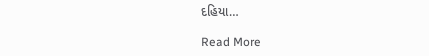દહિયા…

Read More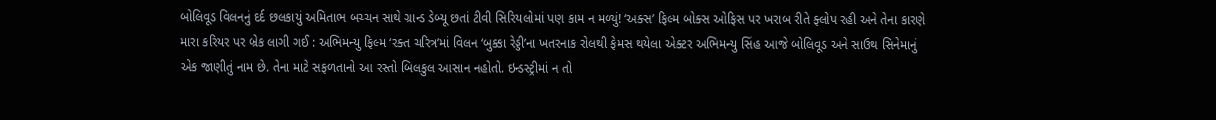બોલિવૂડ વિલનનું દર્દ છલકાયું અમિતાભ બચ્ચન સાથે ગ્રાન્ડ ડેબ્યૂ છતાં ટીવી સિરિયલોમાં પણ કામ ન મળ્યું! ‘અક્સ’ ફિલ્મ બોક્સ ઓફિસ પર ખરાબ રીતે ફ્લોપ રહી અને તેના કારણે મારા કરિયર પર બ્રેક લાગી ગઈ : અભિમન્યુ ફિલ્મ ‘રક્ત ચરિત્ર’માં વિલન ‘બુક્કા રેડ્ડી’ના ખતરનાક રોલથી ફેમસ થયેલા એક્ટર અભિમન્યુ સિંહ આજે બોલિવૂડ અને સાઉથ સિનેમાનું એક જાણીતું નામ છે. તેના માટે સફળતાનો આ રસ્તો બિલકુલ આસાન નહોતો. ઇન્ડસ્ટ્રીમાં ન તો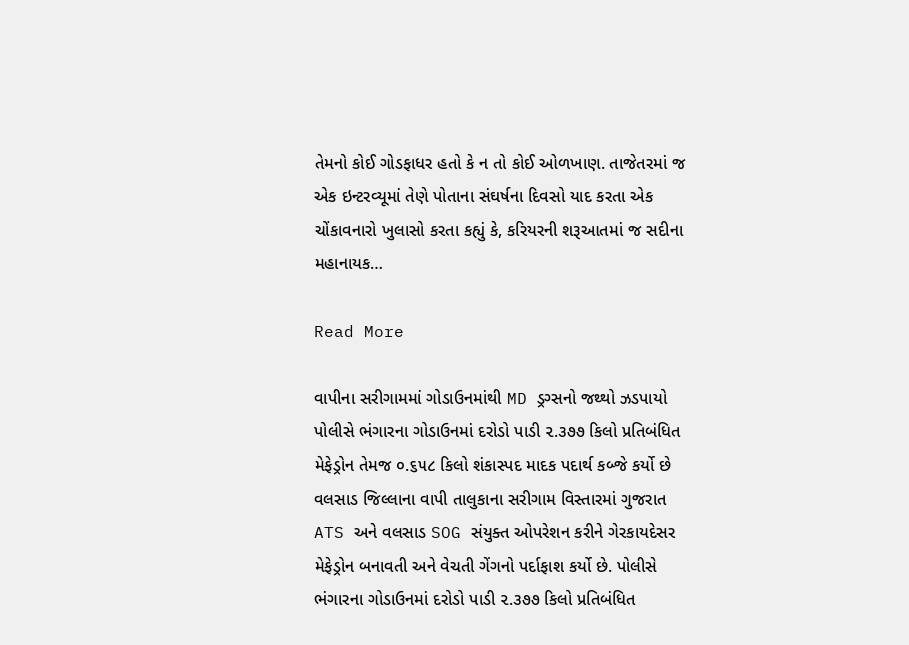તેમનો કોઈ ગોડફાધર હતો કે ન તો કોઈ ઓળખાણ. તાજેતરમાં જ એક ઇન્ટરવ્યૂમાં તેણે પોતાના સંઘર્ષના દિવસો યાદ કરતા એક ચોંકાવનારો ખુલાસો કરતા કહ્યું કે, કરિયરની શરૂઆતમાં જ સદીના મહાનાયક…

Read More

વાપીના સરીગામમાં ગોડાઉનમાંથી MD ડ્રગ્સનો જથ્થો ઝડપાયો પોલીસે ભંગારના ગોડાઉનમાં દરોડો પાડી ૨.૩૭૭ કિલો પ્રતિબંધિત મેફેડ્રોન તેમજ ૦.૬૫૮ કિલો શંકાસ્પદ માદક પદાર્થ કબ્જે કર્યો છે વલસાડ જિલ્લાના વાપી તાલુકાના સરીગામ વિસ્તારમાં ગુજરાત ATS અને વલસાડ SOG સંયુક્ત ઓપરેશન કરીને ગેરકાયદેસર મેફેડ્રોન બનાવતી અને વેચતી ગેંગનો પર્દાફાશ કર્યો છે. પોલીસે ભંગારના ગોડાઉનમાં દરોડો પાડી ૨.૩૭૭ કિલો પ્રતિબંધિત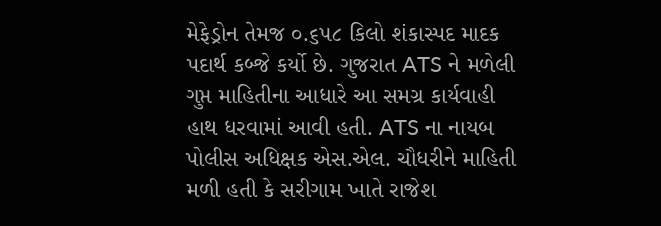મેફેડ્રોન તેમજ ૦.૬૫૮ કિલો શંકાસ્પદ માદક પદાર્થ કબ્જે કર્યો છે. ગુજરાત ATS ને મળેલી ગુપ્ત માહિતીના આધારે આ સમગ્ર કાર્યવાહી હાથ ધરવામાં આવી હતી. ATS ના નાયબ પોલીસ અધિક્ષક એસ.એલ. ચૌધરીને માહિતી મળી હતી કે સરીગામ ખાતે રાજેશ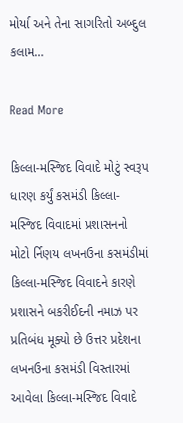મોર્યા અને તેના સાગરિતો અબ્દુલ કલામ…

Read More

કિલ્લા-મસ્જિદ વિવાદે મોટું સ્વરૂપ ધારણ કર્યું કસમંડી કિલ્લા-મસ્જિદ વિવાદમાં પ્રશાસનનો મોટો ર્નિણય લખનઉના કસમંડીમાં કિલ્લા-મસ્જિદ વિવાદને કારણે પ્રશાસને બકરીઈદની નમાઝ પર પ્રતિબંધ મૂક્યો છે ઉત્તર પ્રદેશના લખનઉના કસમંડી વિસ્તારમાં આવેલા કિલ્લા-મસ્જિદ વિવાદે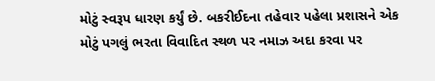મોટું સ્વરૂપ ધારણ કર્યું છે. બકરીઈદના તહેવાર પહેલા પ્રશાસને એક મોટું પગલું ભરતા વિવાદિત સ્થળ પર નમાઝ અદા કરવા પર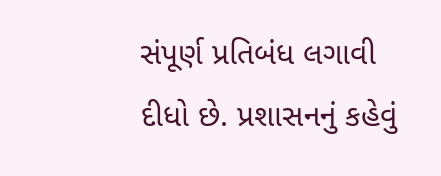સંપૂર્ણ પ્રતિબંધ લગાવી દીધો છે. પ્રશાસનનું કહેવું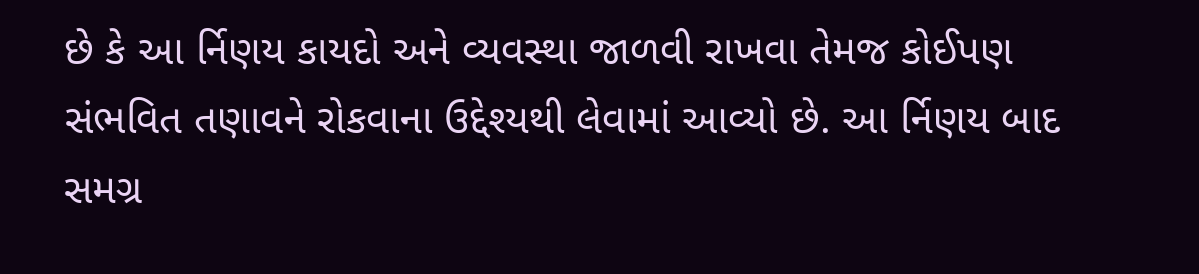છે કે આ ર્નિણય કાયદો અને વ્યવસ્થા જાળવી રાખવા તેમજ કોઈપણ સંભવિત તણાવને રોકવાના ઉદ્દેશ્યથી લેવામાં આવ્યો છે. આ ર્નિણય બાદ સમગ્ર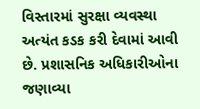વિસ્તારમાં સુરક્ષા વ્યવસ્થા અત્યંત કડક કરી દેવામાં આવી છે. પ્રશાસનિક અધિકારીઓના જણાવ્યા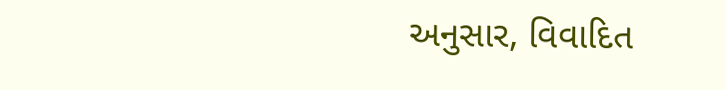અનુસાર, વિવાદિત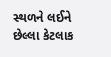સ્થળને લઈને છેલ્લા કેટલાક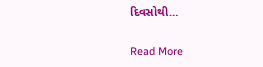દિવસોથી…

Read More